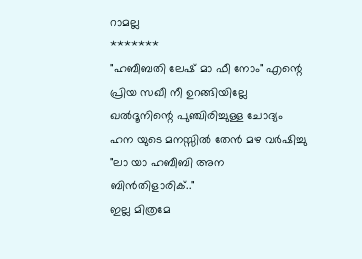റാമല്ല
*******
"ഹബീബതി ലേഷ് മാ ഫീ നോം" എന്റെ പ്രിയ സഖീ നീ ഉറങ്ങിയില്ലേ ഖൽദൂനിന്റെ പുഞ്ചിരിച്ചുള്ള ചോദ്യം ഹന യുടെ മനസ്സിൽ തേൻ മഴ വർഷിച്ചു
"ലാ യാ ഹബീബി അന ബിൻതിളാരിക്.."
ഇല്ല മിത്രമേ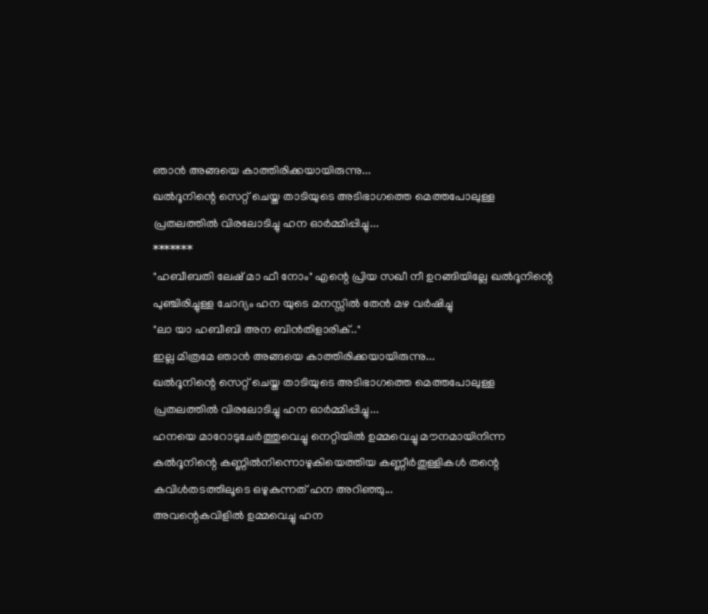ഞാൻ അങ്ങയെ കാത്തിരിക്കയായിരുന്നു...
ഖൽദൂനിന്റെ സെറ്റ് ചെയ്ത താടിയുടെ അടിഭാഗത്തെ മെത്തപോലുള്ള പ്രതലത്തിൽ വിരലോടിച്ചു ഹന ഓർമ്മിപ്പിച്ചു...
*******
"ഹബീബതി ലേഷ് മാ ഫീ നോം" എന്റെ പ്രിയ സഖീ നീ ഉറങ്ങിയില്ലേ ഖൽദൂനിന്റെ പുഞ്ചിരിച്ചുള്ള ചോദ്യം ഹന യുടെ മനസ്സിൽ തേൻ മഴ വർഷിച്ചു
"ലാ യാ ഹബീബി അന ബിൻതിളാരിക്.."
ഇല്ല മിത്രമേ ഞാൻ അങ്ങയെ കാത്തിരിക്കയായിരുന്നു...
ഖൽദൂനിന്റെ സെറ്റ് ചെയ്ത താടിയുടെ അടിഭാഗത്തെ മെത്തപോലുള്ള പ്രതലത്തിൽ വിരലോടിച്ചു ഹന ഓർമ്മിപ്പിച്ചു...
ഹനയെ മാറോടുചേർത്തുവെച്ചു നെറ്റിയിൽ ഉമ്മവെച്ചു മൗനമായിനിന്ന കൽദൂനിന്റെ കണ്ണിൽനിന്നൊഴുകിയെത്തിയ കണ്ണീർതുള്ളികൾ തന്റെ കവിൾതടത്തിലൂടെ ഒഴുകുന്നത് ഹന അറിഞ്ഞു...
അവന്റെകവിളിൽ ഉമ്മവെച്ചു ഹന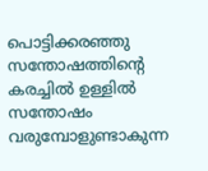പൊട്ടിക്കരഞ്ഞു സന്തോഷത്തിന്റെ കരച്ചിൽ ഉള്ളിൽ സന്തോഷം വരുമ്പോളുണ്ടാകുന്ന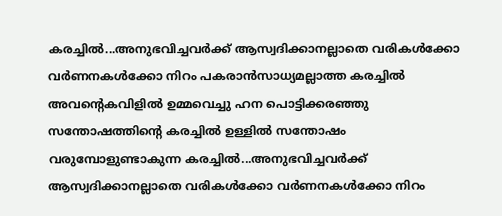കരച്ചിൽ...അനുഭവിച്ചവർക്ക് ആസ്വദിക്കാനല്ലാതെ വരികൾക്കോ വർണനകൾക്കോ നിറം പകരാൻസാധ്യമല്ലാത്ത കരച്ചിൽ
അവന്റെകവിളിൽ ഉമ്മവെച്ചു ഹന പൊട്ടിക്കരഞ്ഞു സന്തോഷത്തിന്റെ കരച്ചിൽ ഉള്ളിൽ സന്തോഷം വരുമ്പോളുണ്ടാകുന്ന കരച്ചിൽ...അനുഭവിച്ചവർക്ക് ആസ്വദിക്കാനല്ലാതെ വരികൾക്കോ വർണനകൾക്കോ നിറം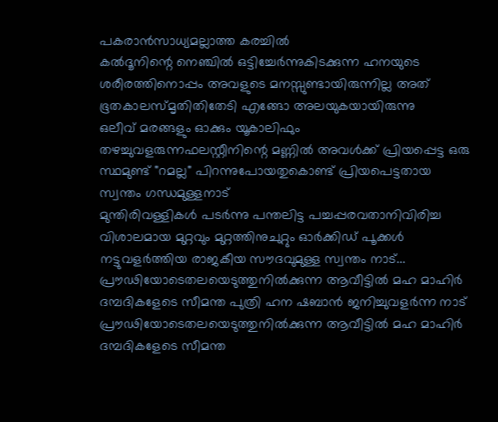പകരാൻസാധ്യമല്ലാത്ത കരച്ചിൽ
കൽദൂനിന്റെ നെഞ്ചിൽ ഒട്ടിച്ചേർന്നുകിടക്കുന്ന ഹനയുടെ ശരീരത്തിനൊപ്പം അവളുടെ മനസ്സുണ്ടായിരുന്നില്ല അത് ഭൂതകാലസ്മൃതിതിതേടി എങ്ങോ അലയുകയായിരുന്നു
ഒലീവ് മരങ്ങളും ഓക്കും യൂകാലിഫും തഴച്ചുവളരുന്നഫലസ്റ്റീനിന്റെ മണ്ണിൽ അവൾക്ക് പ്രിയപ്പെട്ട ഒരു സ്ഥമുണ്ട് "റമല്ല" പിറന്നുപോയതുകൊണ്ട് പ്രിയപെട്ടതായ സ്വന്തം ഗന്ധമുള്ളനാട്
മുന്തിരിവള്ളികൾ പടർന്നു പന്തലിട്ട പച്ചപ്പരവതാനിവിരിച്ച വിശാലമായ മുറ്റവും മുറ്റത്തിനുചുറ്റും ഓർക്കിഡ് പൂക്കൾ നട്ടുവളർത്തിയ രാജകീയ സൗദവുമുള്ള സ്വന്തം നാട്...
പ്രൗഢിയോടെതലയെടുത്തുനിൽക്കുന്ന ആവീട്ടിൽ മഹ മാഹിർ ദമ്പദികളേടെ സീമന്ത പുത്രി ഹന ഷബാൻ ജനിച്ചുവളർന്ന നാട്
പ്രൗഢിയോടെതലയെടുത്തുനിൽക്കുന്ന ആവീട്ടിൽ മഹ മാഹിർ ദമ്പദികളേടെ സീമന്ത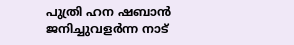പുത്രി ഹന ഷബാൻ ജനിച്ചുവളർന്ന നാട്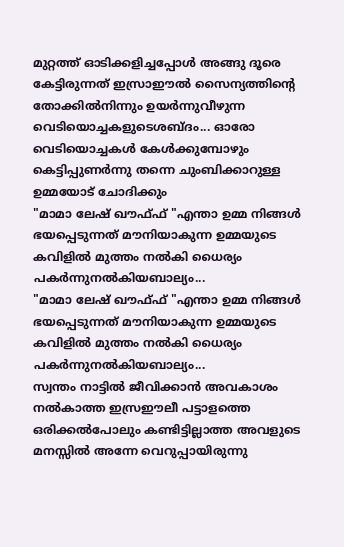മുറ്റത്ത് ഓടിക്കളിച്ചപ്പോൾ അങ്ങു ദൂരെ കേട്ടിരുന്നത് ഇസ്രാഈൽ സൈന്യത്തിന്റെ തോക്കിൽനിന്നും ഉയർന്നുവീഴുന്ന വെടിയൊച്ചകളുടെശബ്ദം... ഓരോ വെടിയൊച്ചകൾ കേൾക്കുമ്പോഴും കെട്ടിപ്പുണർന്നു തന്നെ ചുംബിക്കാറുള്ള ഉമ്മയോട് ചോദിക്കും
"മാമാ ലേഷ് ഖൗഫ്ഫ് "എന്താ ഉമ്മ നിങ്ങൾ ഭയപ്പെടുന്നത് മൗനിയാകുന്ന ഉമ്മയുടെ കവിളിൽ മുത്തം നൽകി ധൈര്യം പകർന്നുനൽകിയബാല്യം...
"മാമാ ലേഷ് ഖൗഫ്ഫ് "എന്താ ഉമ്മ നിങ്ങൾ ഭയപ്പെടുന്നത് മൗനിയാകുന്ന ഉമ്മയുടെ കവിളിൽ മുത്തം നൽകി ധൈര്യം പകർന്നുനൽകിയബാല്യം...
സ്വന്തം നാട്ടിൽ ജീവിക്കാൻ അവകാശം നൽകാത്ത ഇസ്രഈലീ പട്ടാളത്തെ ഒരിക്കൽപോലും കണ്ടിട്ടില്ലാത്ത അവളുടെ മനസ്സിൽ അന്നേ വെറുപ്പായിരുന്നു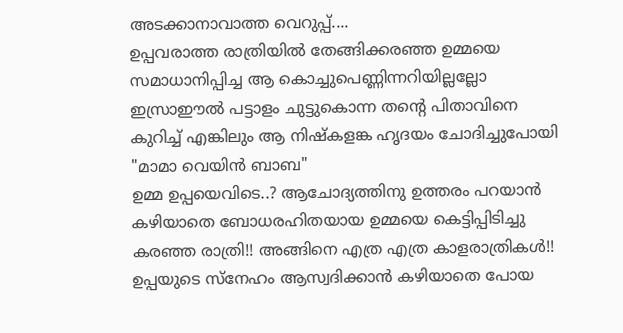അടക്കാനാവാത്ത വെറുപ്പ്....
ഉപ്പവരാത്ത രാത്രിയിൽ തേങ്ങിക്കരഞ്ഞ ഉമ്മയെ സമാധാനിപ്പിച്ച ആ കൊച്ചുപെണ്ണിന്നറിയില്ലല്ലോ ഇസ്രാഈൽ പട്ടാളം ചുട്ടുകൊന്ന തന്റെ പിതാവിനെ കുറിച്ച് എങ്കിലും ആ നിഷ്കളങ്ക ഹൃദയം ചോദിച്ചുപോയി "മാമാ വെയിൻ ബാബ"
ഉമ്മ ഉപ്പയെവിടെ..? ആചോദ്യത്തിനു ഉത്തരം പറയാൻ കഴിയാതെ ബോധരഹിതയായ ഉമ്മയെ കെട്ടിപ്പിടിച്ചു കരഞ്ഞ രാത്രി!! അങ്ങിനെ എത്ര എത്ര കാളരാത്രികൾ!!
ഉപ്പയുടെ സ്നേഹം ആസ്വദിക്കാൻ കഴിയാതെ പോയ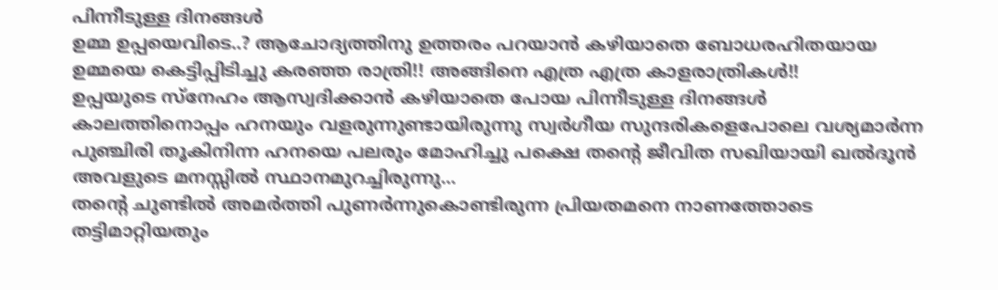പിന്നീടുള്ള ദിനങ്ങൾ
ഉമ്മ ഉപ്പയെവിടെ..? ആചോദ്യത്തിനു ഉത്തരം പറയാൻ കഴിയാതെ ബോധരഹിതയായ ഉമ്മയെ കെട്ടിപ്പിടിച്ചു കരഞ്ഞ രാത്രി!! അങ്ങിനെ എത്ര എത്ര കാളരാത്രികൾ!!
ഉപ്പയുടെ സ്നേഹം ആസ്വദിക്കാൻ കഴിയാതെ പോയ പിന്നീടുള്ള ദിനങ്ങൾ
കാലത്തിനൊപ്പം ഹനയും വളരുന്നുണ്ടായിരുന്നു സ്വർഗീയ സുന്ദരികളെപോലെ വശ്യമാർന്ന പുഞ്ചിരി തൂകിനിന്ന ഹനയെ പലരും മോഹിച്ചു പക്ഷെ തന്റെ ജീവിത സഖിയായി ഖൽദൂൻ അവളുടെ മനസ്സിൽ സ്ഥാനമുറച്ചിരുന്നു...
തന്റെ ചുണ്ടിൽ അമർത്തി പുണർന്നുകൊണ്ടിരുന്ന പ്രിയതമനെ നാണത്തോടെ തട്ടിമാറ്റിയതും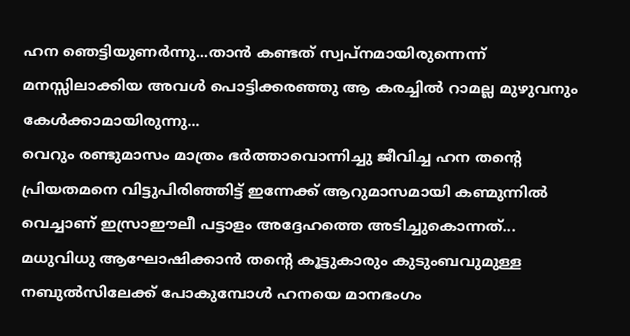ഹന ഞെട്ടിയുണർന്നു...താൻ കണ്ടത് സ്വപ്നമായിരുന്നെന്ന് മനസ്സിലാക്കിയ അവൾ പൊട്ടിക്കരഞ്ഞു ആ കരച്ചിൽ റാമല്ല മുഴുവനും കേൾക്കാമായിരുന്നു...
വെറും രണ്ടുമാസം മാത്രം ഭർത്താവൊന്നിച്ചു ജീവിച്ച ഹന തന്റെ പ്രിയതമനെ വിട്ടുപിരിഞ്ഞിട്ട് ഇന്നേക്ക് ആറുമാസമായി കണ്മുന്നിൽ വെച്ചാണ് ഇസ്രാഈലീ പട്ടാളം അദ്ദേഹത്തെ അടിച്ചുകൊന്നത്...
മധുവിധു ആഘോഷിക്കാൻ തന്റെ കൂട്ടുകാരും കുടുംബവുമുള്ള നബുൽസിലേക്ക് പോകുമ്പോൾ ഹനയെ മാനഭംഗം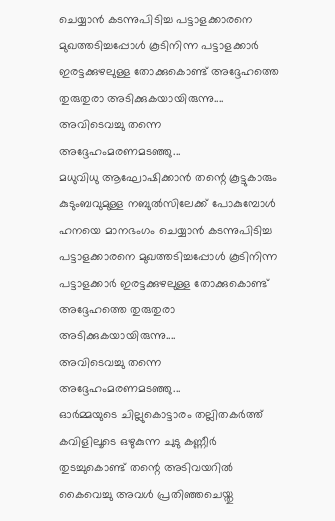ചെയ്യാൻ കടന്നുപിടിച്ച പട്ടാളക്കാരനെ മുഖത്തടിച്ചപ്പോൾ കൂടിനിന്ന പട്ടാളക്കാർ ഇരട്ടക്കുഴലുള്ള തോക്കുകൊണ്ട് അദ്ദേഹത്തെ തുരുതുരാ അടിക്കുകയായിരുന്നു....
അവിടെവച്ചു തന്നെ അദ്ദേഹംമരണമടഞ്ഞു...
മധുവിധു ആഘോഷിക്കാൻ തന്റെ കൂട്ടുകാരും കുടുംബവുമുള്ള നബുൽസിലേക്ക് പോകുമ്പോൾ ഹനയെ മാനഭംഗം ചെയ്യാൻ കടന്നുപിടിച്ച പട്ടാളക്കാരനെ മുഖത്തടിച്ചപ്പോൾ കൂടിനിന്ന പട്ടാളക്കാർ ഇരട്ടക്കുഴലുള്ള തോക്കുകൊണ്ട് അദ്ദേഹത്തെ തുരുതുരാ അടിക്കുകയായിരുന്നു....
അവിടെവച്ചു തന്നെ അദ്ദേഹംമരണമടഞ്ഞു...
ഓർമ്മയുടെ ചില്ലുകൊട്ടാരം തല്ലിതകർത്ത് കവിളിലൂടെ ഒഴുകുന്ന ചുടു കണ്ണീർ തുടച്ചുകൊണ്ട് തന്റെ അടിവയറിൽ കൈവെച്ചു അവൾ പ്രതിഞ്ഞചെയ്തു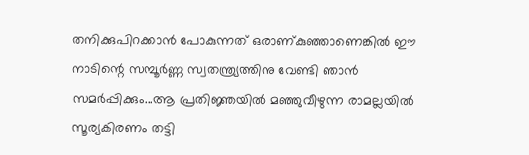തനിക്കുപിറക്കാൻ പോകുന്നത് ഒരാണ്കുഞ്ഞാണെങ്കിൽ ഈ നാടിന്റെ സമ്പൂർണ്ണ സ്വതന്ത്ര്യത്തിനു വേണ്ടി ഞാൻ സമർപ്പിക്കും...ആ പ്രതിജ്ഞയിൽ മഞ്ഞുവീഴുന്ന രാമല്ലയിൽ സൂര്യകിരണം തട്ടി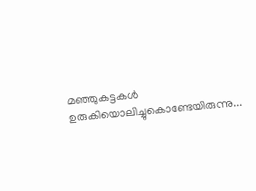മഞ്ഞുകട്ടകൾ ഉരുകിയൊലിച്ചുകൊണ്ടേയിരുന്നു...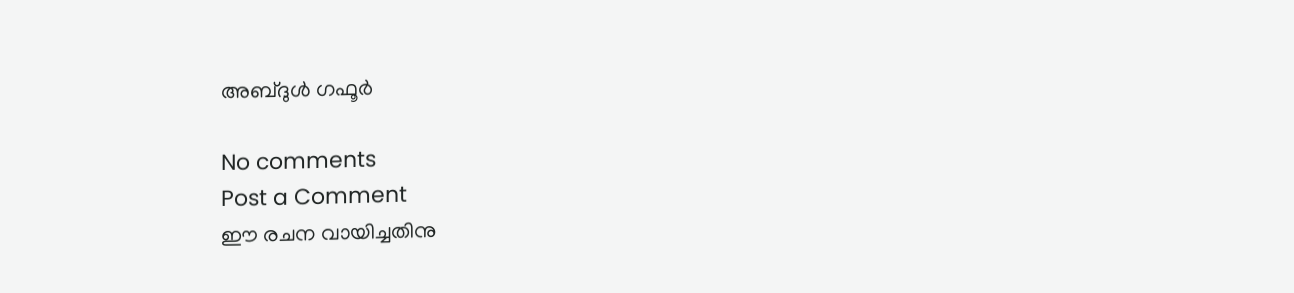അബ്ദുൾ ഗഫൂർ

No comments
Post a Comment
ഈ രചന വായിച്ചതിനു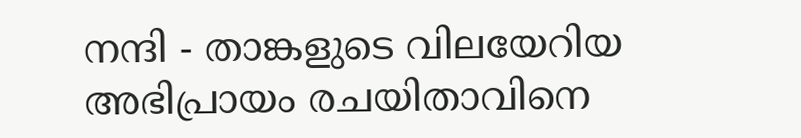നന്ദി - താങ്കളുടെ വിലയേറിയ അഭിപ്രായം രചയിതാവിനെ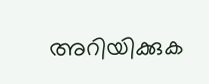അറിയിക്കുക